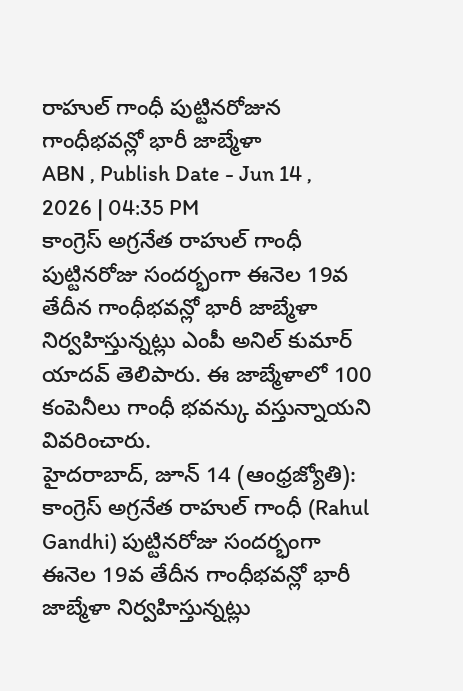రాహుల్ గాంధీ పుట్టినరోజున గాంధీభవన్లో భారీ జాబ్మేళా
ABN , Publish Date - Jun 14 , 2026 | 04:35 PM
కాంగ్రెస్ అగ్రనేత రాహుల్ గాంధీ పుట్టినరోజు సందర్భంగా ఈనెల 19వ తేదీన గాంధీభవన్లో భారీ జాబ్మేళా నిర్వహిస్తున్నట్లు ఎంపీ అనిల్ కుమార్ యాదవ్ తెలిపారు. ఈ జాబ్మేళాలో 100 కంపెనీలు గాంధీ భవన్కు వస్తున్నాయని వివరించారు.
హైదరాబాద్, జూన్ 14 (ఆంధ్రజ్యోతి): కాంగ్రెస్ అగ్రనేత రాహుల్ గాంధీ (Rahul Gandhi) పుట్టినరోజు సందర్భంగా ఈనెల 19వ తేదీన గాంధీభవన్లో భారీ జాబ్మేళా నిర్వహిస్తున్నట్లు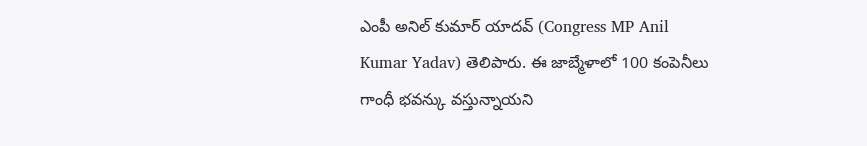ఎంపీ అనిల్ కుమార్ యాదవ్ (Congress MP Anil Kumar Yadav) తెలిపారు. ఈ జాబ్మేళాలో 100 కంపెనీలు గాంధీ భవన్కు వస్తున్నాయని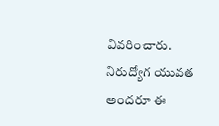వివరించారు. నిరుద్యోగ యువత అందరూ ఈ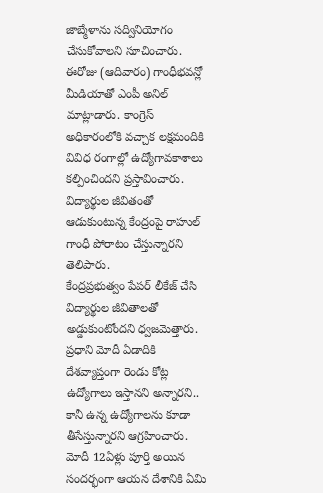జాబ్మేళాను సద్వినియోగం చేసుకోవాలని సూచించారు. ఈరోజు (ఆదివారం) గాంధీభవన్లో మీడియాతో ఎంపీ అనిల్ మాట్లాడారు. కాంగ్రెస్ అధికారంలోకి వచ్చాక లక్షమందికి వివిధ రంగాల్లో ఉద్యోగావకాశాలు కల్పించిందని ప్రస్తావించారు. విద్యార్థుల జీవితంతో ఆడుకుంటున్న కేంద్రంపై రాహుల్ గాంధీ పోరాటం చేస్తున్నారని తెలిపారు.
కేంద్రప్రభుత్వం పేపర్ లీకేజ్ చేసి విద్యార్థుల జీవితాలతో అడ్డుకుంటోందని ధ్వజమెత్తారు. ప్రధాని మోదీ ఏడాదికి దేశవ్యాప్తంగా రెండు కోట్ల ఉద్యోగాలు ఇస్తానని అన్నారని.. కానీ ఉన్న ఉద్యోగాలను కూడా తీసేస్తున్నారని ఆగ్రహించారు. మోదీ 12ఏళ్లు పూర్తి అయిన సందర్భంగా ఆయన దేశానికి ఏమి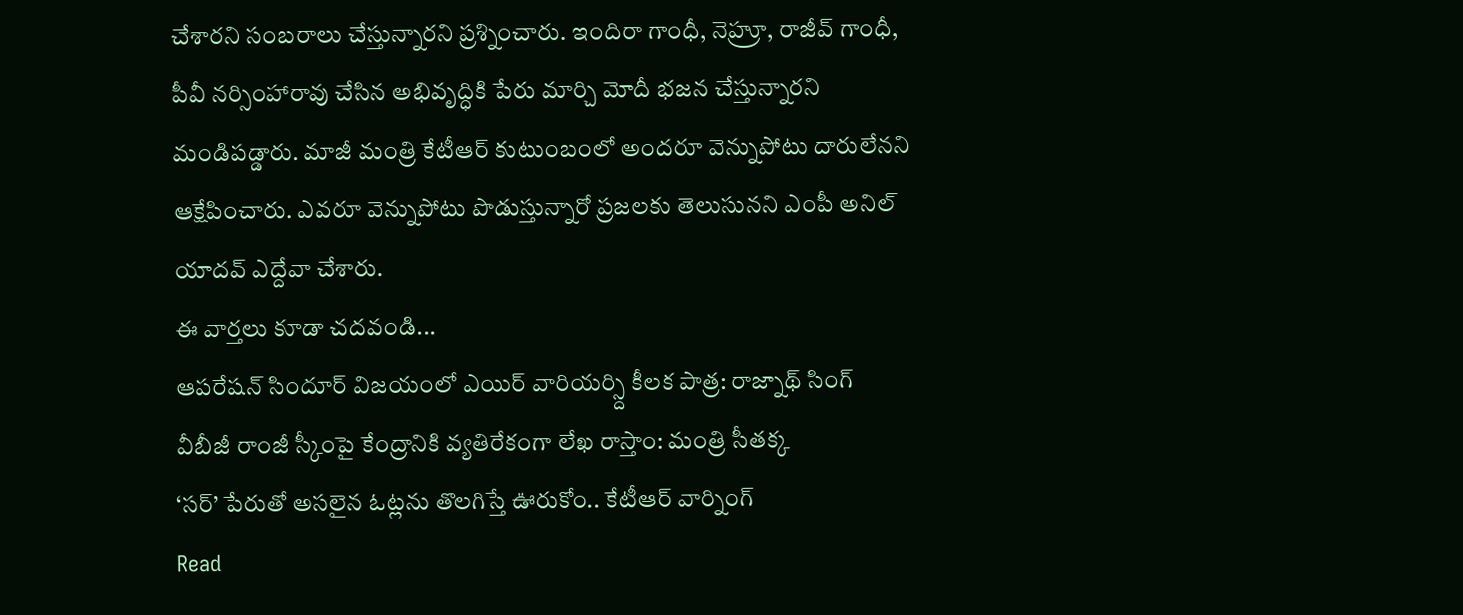చేశారని సంబరాలు చేస్తున్నారని ప్రశ్నించారు. ఇందిరా గాంధీ, నెహ్రూ, రాజీవ్ గాంధీ, పీవీ నర్సింహారావు చేసిన అభివృద్ధికి పేరు మార్చి మోదీ భజన చేస్తున్నారని మండిపడ్డారు. మాజీ మంత్రి కేటీఆర్ కుటుంబంలో అందరూ వెన్నుపోటు దారులేనని ఆక్షేపించారు. ఎవరూ వెన్నుపోటు పొడుస్తున్నారో ప్రజలకు తెలుసునని ఎంపీ అనిల్ యాదవ్ ఎద్దేవా చేశారు.
ఈ వార్తలు కూడా చదవండి...
ఆపరేషన్ సిందూర్ విజయంలో ఎయిర్ వారియర్స్ది కీలక పాత్ర: రాజ్నాథ్ సింగ్
వీబీజీ రాంజీ స్కీంపై కేంద్రానికి వ్యతిరేకంగా లేఖ రాస్తాం: మంత్రి సీతక్క
‘సర్’ పేరుతో అసలైన ఓట్లను తొలగిస్తే ఊరుకోం.. కేటీఆర్ వార్నింగ్
Read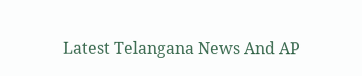Latest Telangana News And AP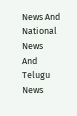News And National News
And Telugu News